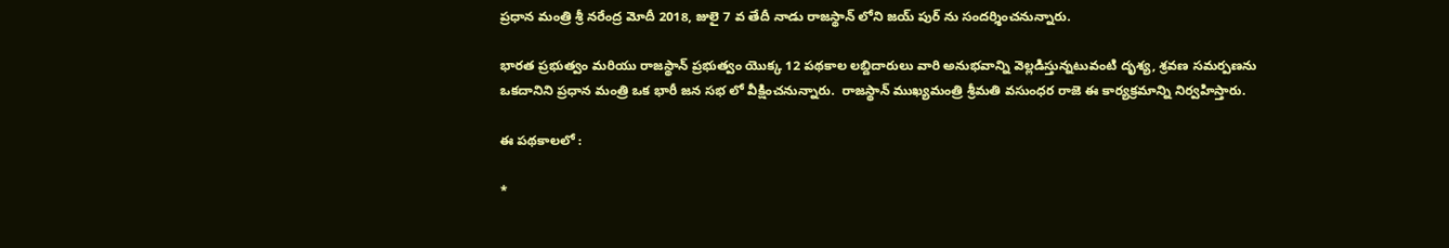ప్ర‌ధాన మంత్రి శ్రీ న‌రేంద్ర మోదీ 2018, జులై 7 వ తేదీ నాడు రాజ‌స్థాన్ లోని జయ్ పుర్ ను సంద‌ర్శించ‌నున్నారు.

భార‌త ప్ర‌భుత్వం మ‌రియు రాజ‌స్థాన్ ప్ర‌భుత్వం యొక్క 12 ప‌థ‌కాల ల‌బ్దిదారులు వారి అనుభ‌వాన్ని వెల్ల‌డిస్తున్నటువంటి దృశ్య‌, శ్ర‌వ‌ణ స‌మ‌ర్ప‌ణ‌ను ఒకదానిని ప్ర‌ధాన మంత్రి ఒక భారీ జ‌న స‌భ లో వీక్షించ‌నున్నారు.  రాజ‌స్థాన్ ముఖ్య‌మంత్రి శ్రీమ‌తి వ‌సుంధ‌ర రాజె ఈ కార్య‌క్ర‌మాన్ని నిర్వహిస్తారు.

ఈ ప‌థ‌కాల‌లో :

*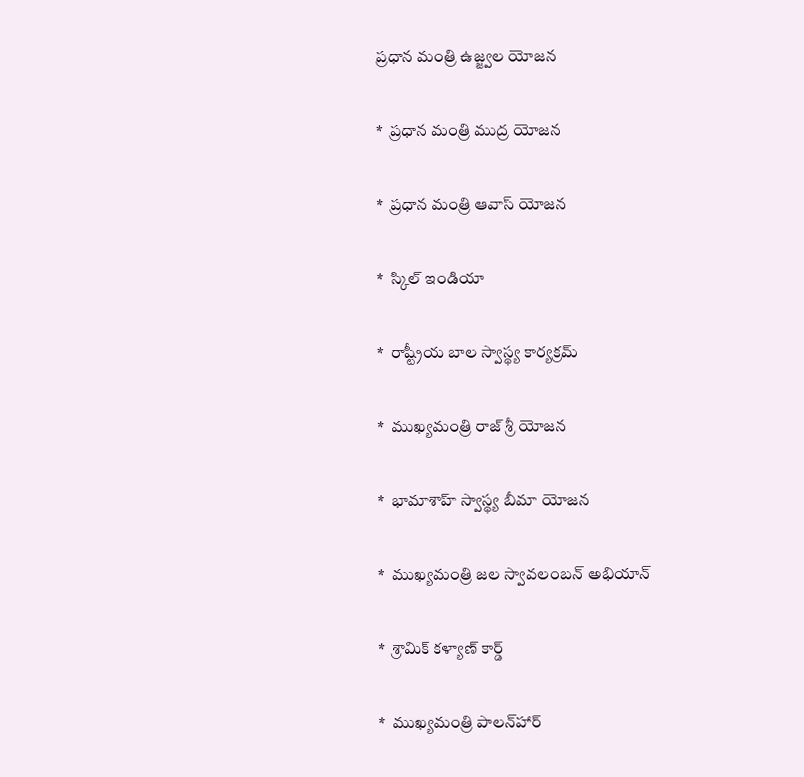ప్ర‌ధాన మంత్రి ఉజ్జ్వ‌ల యోజ‌న‌

*  ప్ర‌ధాన మంత్రి ముద్ర యోజ‌న

*  ప్ర‌ధాన మంత్రి ఆవాస్ యోజ‌న

*  స్కిల్ ఇండియా

*  రాష్ట్రీయ బాల‌ స్వాస్థ్య కార్య‌క్ర‌మ్‌

*  ముఖ్య‌మంత్రి రాజ్ శ్రీ యోజ‌న

*  భామాశాహ్ స్వాస్థ్య బీమా యోజ‌న‌

*  ముఖ్య‌మంత్రి జ‌ల స్వావ‌లంబ‌న్ అభియాన్‌

*  శ్రామిక్ క‌ళ్యాణ్ కార్డ్

*  ముఖ్య‌మంత్రి పాల‌న్‌హార్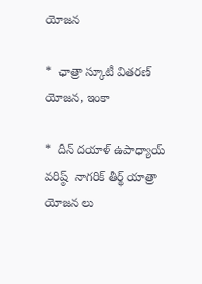యోజ‌న‌

*  ఛాత్రా స్కూటీ విత‌ర‌ణ్ యోజ‌న, ఇంకా

*  దీన్ ద‌యాళ్ ఉపాధ్యాయ్ వ‌రిష్ఠ్  నాగ‌రిక్ తీర్థ్ యాత్రా యోజ‌న లు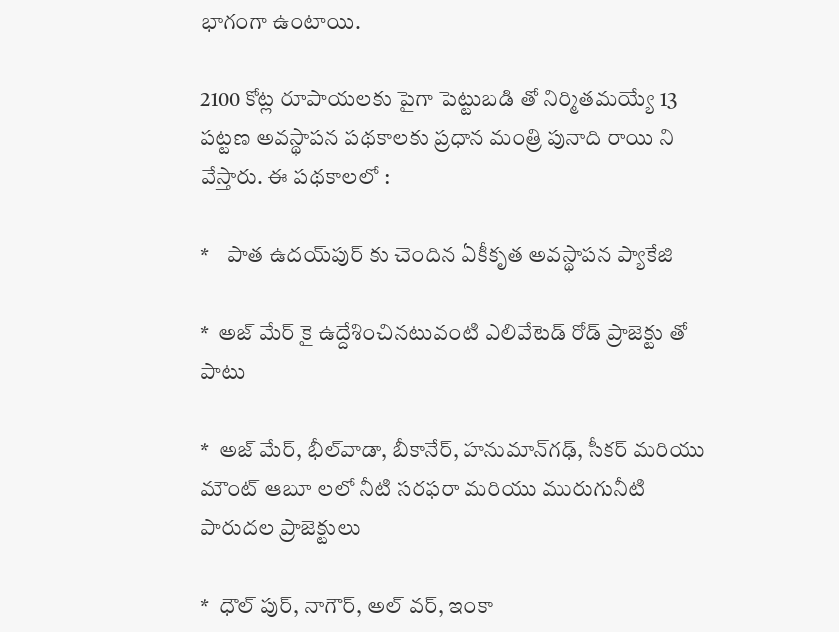భాగంగా ఉంటాయి.

2100 కోట్ల రూపాయ‌ల‌కు పైగా పెట్టుబ‌డి తో నిర్మిత‌మ‌య్యే 13 ప‌ట్ట‌ణ అవ‌స్థాప‌న ప‌థ‌కాల‌కు ప్ర‌ధాన మంత్రి పునాది రాయి ని వేస్తారు. ఈ ప‌థ‌కాల‌లో :

*    పాత ఉద‌య్‌పుర్ కు చెందిన ఏకీకృత అవ‌స్థాప‌న ప్యాకేజి

*  అజ్ మేర్ కై ఉద్దేశించినటువంటి ఎలివేటెడ్ రోడ్ ప్రాజెక్టు తో పాటు

*  అజ్ మేర్, భీల్‌వాడా, బీకానేర్‌, హ‌నుమాన్‌గ‌ఢ్‌, సీక‌ర్ మ‌రియు మౌంట్ ఆబూ ల‌లో నీటి స‌ర‌ఫ‌రా మ‌రియు మురుగునీటి పారుదల ప్రాజెక్టులు

*  ధౌల్‌ పుర్‌, నాగౌర్‌, అల్ వర్, ఇంకా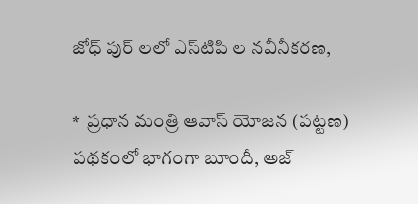జోధ్‌ పుర్ ల‌లో ఎస్‌టిపి ల న‌వీనీక‌ర‌ణ,

*  ప్ర‌ధాన మంత్రి ఆవాస్ యోజ‌న (ప‌ట్ట‌ణ‌) ప‌థ‌కంలో భాగంగా బూందీ, అజ్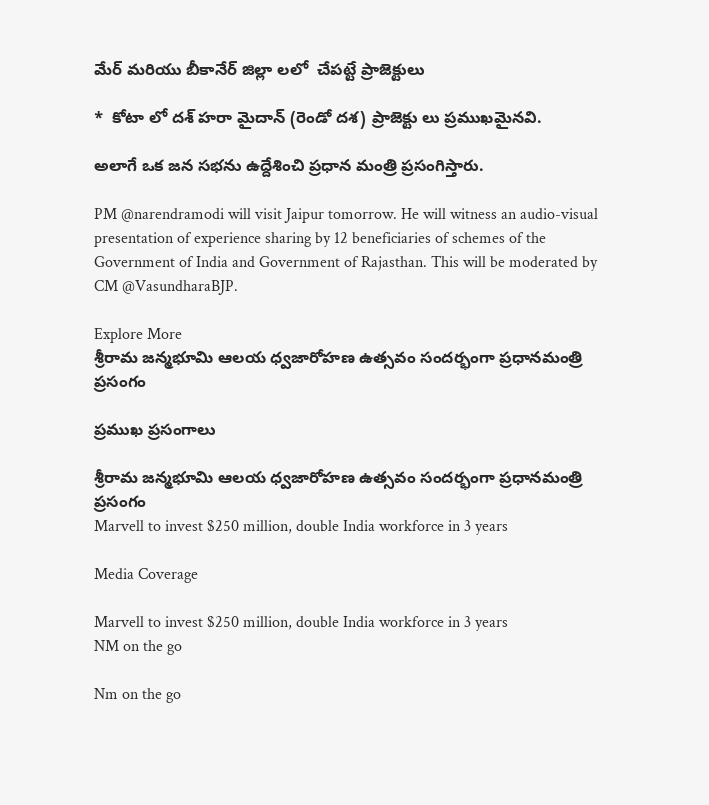మేర్‌ మ‌రియు బీకానేర్ జిల్లా ల‌లో  చేప‌ట్టే ప్రాజెక్టులు

*  కోటా లో ద‌శ్ హరా మైదాన్ (రెండో ద‌శ‌) ప్రాజెక్టు లు ప్రముఖమైనవి.

అలాగే ఒక జ‌న స‌భను ఉద్దేశించి ప్ర‌ధాన మంత్రి ప్ర‌సంగిస్తారు.

PM @narendramodi will visit Jaipur tomorrow. He will witness an audio-visual presentation of experience sharing by 12 beneficiaries of schemes of the Government of India and Government of Rajasthan. This will be moderated by CM @VasundharaBJP.

Explore More
శ్రీరామ జన్మభూమి ఆలయ ధ్వజారోహణ ఉత్సవం సందర్భంగా ప్రధానమంత్రి ప్రసంగం

ప్రముఖ ప్రసంగాలు

శ్రీరామ జన్మభూమి ఆలయ ధ్వజారోహణ ఉత్సవం సందర్భంగా ప్రధానమంత్రి ప్రసంగం
Marvell to invest $250 million, double India workforce in 3 years

Media Coverage

Marvell to invest $250 million, double India workforce in 3 years
NM on the go

Nm on the go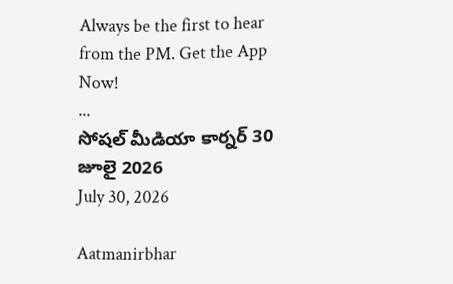Always be the first to hear from the PM. Get the App Now!
...
సోషల్ మీడియా కార్నర్ 30 జూలై 2026
July 30, 2026

Aatmanirbhar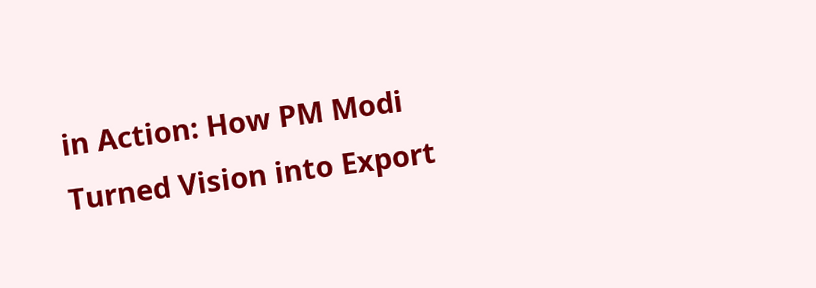in Action: How PM Modi Turned Vision into Export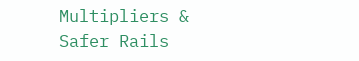Multipliers & Safer Rails